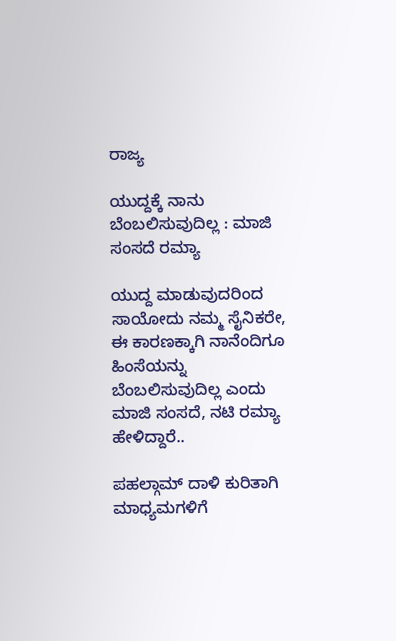ರಾಜ್ಯ

ಯುದ್ದಕ್ಕೆ ನಾನು ಬೆಂಬಲಿಸುವುದಿಲ್ಲ : ಮಾಜಿ ಸಂಸದೆ ರಮ್ಯಾ

ಯುದ್ದ ಮಾಡುವುದರಿಂದ ಸಾಯೋದು ನಮ್ಮ ಸೈನಿಕರೇ, ಈ ಕಾರಣಕ್ಕಾಗಿ ನಾನೆಂದಿಗೂ ಹಿಂಸೆಯನ್ನು ಬೆಂಬಲಿಸುವುದಿಲ್ಲ ಎಂದು ಮಾಜಿ ಸಂಸದೆ, ನಟಿ ರಮ್ಯಾ ಹೇಳಿದ್ದಾರೆ..

ಪಹಲ್ಗಾಮ್ ದಾಳಿ ಕುರಿತಾಗಿ ಮಾಧ್ಯಮಗಳಿಗೆ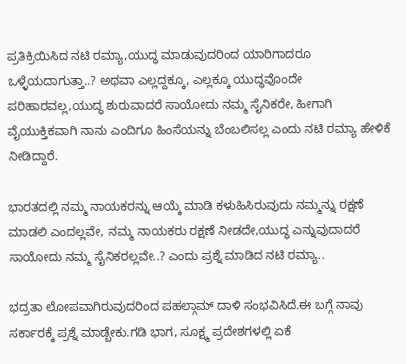ಪ್ರತಿಕ್ರಿಯಿಸಿದ ನಟಿ ರಮ್ಯಾ,ಯುದ್ಧ ಮಾಡುವುದರಿಂದ ಯಾರಿಗಾದರೂ ಒಳ್ಳೆಯದಾಗುತ್ತಾ..? ಅಥವಾ ಎಲ್ಲದ್ದಕ್ಕೂ, ಎಲ್ಲಕ್ಕೂ ಯುದ್ಧವೊಂದೇ ಪರಿಹಾರವಲ್ಲ,ಯುದ್ಧ ಶುರುವಾದರೆ ಸಾಯೋದು ನಮ್ಮ ಸೈನಿಕರೇ, ಹೀಗಾಗಿ ವೈಯುಕ್ತಿಕವಾಗಿ ನಾನು ಎಂದಿಗೂ ಹಿಂಸೆಯನ್ನು ಬೆಂಬಲಿಸಲ್ಲ ಎಂದು ನಟಿ ರಮ್ಯಾ ಹೇಳಿಕೆ ನೀಡಿದ್ದಾರೆ.

ಭಾರತದಲ್ಲಿ ನಮ್ಮ ನಾಯಕರನ್ನು ಆಯ್ಕೆ ಮಾಡಿ ಕಳುಹಿಸಿರುವುದು ನಮ್ಮನ್ನು ರಕ್ಷಣೆ ಮಾಡಲಿ ಎಂದಲ್ಲವೇ, ನಮ್ಮ ನಾಯಕರು ರಕ್ಷಣೆ ನೀಡದೇ,ಯುದ್ಧ ಎನ್ನುವುದಾದರೆ ಸಾಯೋದು ನಮ್ಮ ಸೈನಿಕರಲ್ಲವೇ..? ಎಂದು ಪ್ರಶ್ನೆ ಮಾಡಿದ ನಟಿ ರಮ್ಯಾ..

ಭದ್ರತಾ ಲೋಪವಾಗಿರುವುದರಿಂದ ಪಹಲ್ಗಾಮ್ ದಾಳಿ ಸಂಭವಿಸಿದೆ.ಈ ಬಗ್ಗೆ ನಾವು ಸರ್ಕಾರಕ್ಕೆ ಪ್ರಶ್ನೆ ಮಾಡ್ಬೇಕು.ಗಡಿ ಭಾಗ, ಸೂಕ್ಷ್ಮ ಪ್ರದೇಶಗಳಲ್ಲಿ ಏಕೆ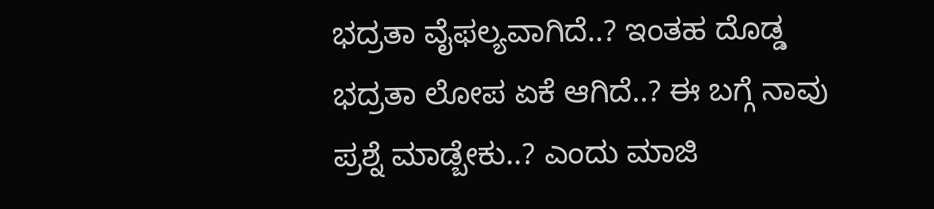ಭದ್ರತಾ ವೈಫಲ್ಯವಾಗಿದೆ..? ಇಂತಹ ದೊಡ್ಡ ಭದ್ರತಾ ಲೋಪ ಏಕೆ ಆಗಿದೆ..? ಈ ಬಗ್ಗೆ ನಾವು ಪ್ರಶ್ನೆ ಮಾಡ್ಬೇಕು..? ಎಂದು ಮಾಜಿ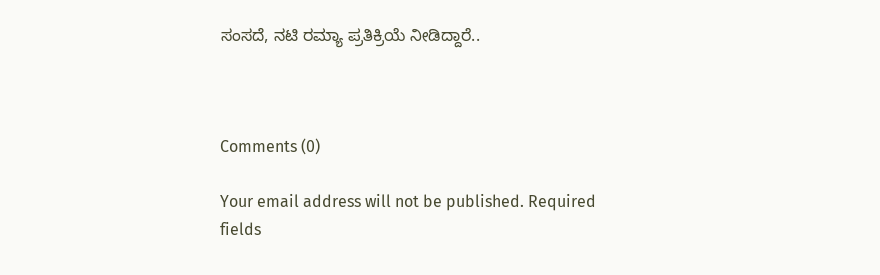ಸಂಸದೆ, ನಟಿ ರಮ್ಯಾ ಪ್ರತಿಕ್ರಿಯೆ ನೀಡಿದ್ದಾರೆ..



Comments (0)

Your email address will not be published. Required fields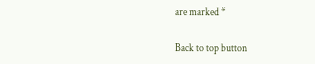are marked *

Back to top button